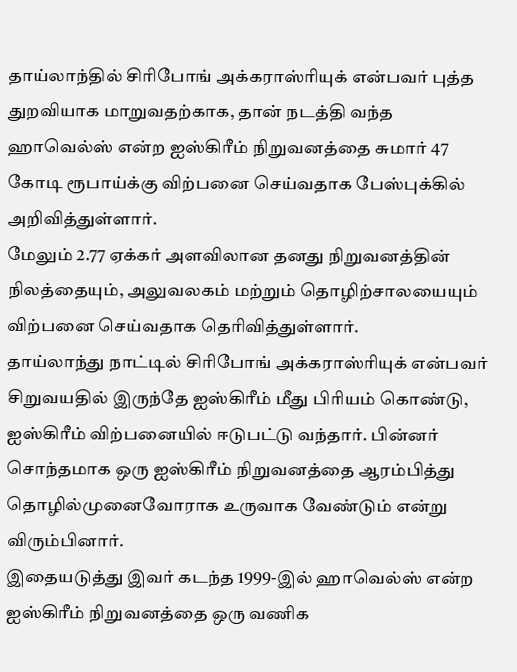தாய்லாந்தில் சிரிபோங் அக்கராஸ்ரியுக் என்பவர் புத்த துறவியாக மாறுவதற்காக, தான் நடத்தி வந்த ஹாவெல்ஸ் என்ற ஐஸ்கிரீம் நிறுவனத்தை சுமார் 47 கோடி ரூபாய்க்கு விற்பனை செய்வதாக பேஸ்புக்கில் அறிவித்துள்ளார்.
மேலும் 2.77 ஏக்கர் அளவிலான தனது நிறுவனத்தின் நிலத்தையும், அலுவலகம் மற்றும் தொழிற்சாலயையும் விற்பனை செய்வதாக தெரிவித்துள்ளார்.
தாய்லாந்து நாட்டில் சிரிபோங் அக்கராஸ்ரியுக் என்பவர் சிறுவயதில் இருந்தே ஐஸ்கிரீம் மீது பிரியம் கொண்டு, ஐஸ்கிரீம் விற்பனையில் ஈடுபட்டு வந்தார். பின்னர் சொந்தமாக ஒரு ஐஸ்கிரீம் நிறுவனத்தை ஆரம்பித்து தொழில்முனைவோராக உருவாக வேண்டும் என்று விரும்பினார்.
இதையடுத்து இவர் கடந்த 1999-இல் ஹாவெல்ஸ் என்ற ஐஸ்கிரீம் நிறுவனத்தை ஒரு வணிக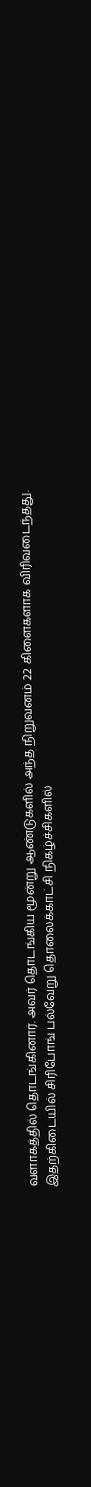வளாகத்தில் தொடங்கினார். அவர் தொடங்கிய மூன்று ஆண்டுகளில் அந்த நிறுவனம் 22 கிளைகளாக விரிவடைந்தது.
இதற்கிடையில் சிரிபோங் பல்வேறு தொலைக்காட்சி நிகழ்ச்சிகளில்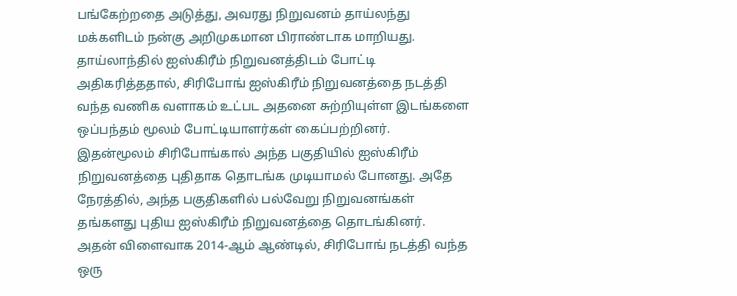பங்கேற்றதை அடுத்து, அவரது நிறுவனம் தாய்லந்து மக்களிடம் நன்கு அறிமுகமான பிராண்டாக மாறியது.
தாய்லாந்தில் ஐஸ்கிரீம் நிறுவனத்திடம் போட்டி அதிகரித்ததால், சிரிபோங் ஐஸ்கிரீம் நிறுவனத்தை நடத்தி வந்த வணிக வளாகம் உட்பட அதனை சுற்றியுள்ள இடங்களை ஒப்பந்தம் மூலம் போட்டியாளர்கள் கைப்பற்றினர்.
இதன்மூலம் சிரிபோங்கால் அந்த பகுதியில் ஐஸ்கிரீம் நிறுவனத்தை புதிதாக தொடங்க முடியாமல் போனது. அதே நேரத்தில், அந்த பகுதிகளில் பல்வேறு நிறுவனங்கள் தங்களது புதிய ஐஸ்கிரீம் நிறுவனத்தை தொடங்கினர்.
அதன் விளைவாக 2014-ஆம் ஆண்டில், சிரிபோங் நடத்தி வந்த ஒரு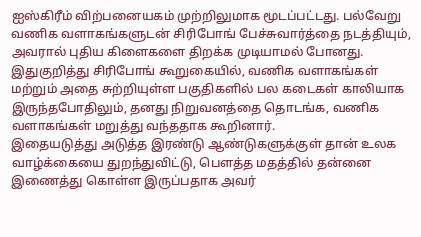ஐஸ்கிரீம் விற்பனையகம் முற்றிலுமாக மூடப்பட்டது. பல்வேறு வணிக வளாகங்களுடன் சிரிபோங் பேச்சுவார்த்தை நடத்தியும், அவரால் புதிய கிளைகளை திறக்க முடியாமல் போனது.
இதுகுறித்து சிரிபோங் கூறுகையில், வணிக வளாகங்கள் மற்றும் அதை சுற்றியுள்ள பகுதிகளில் பல கடைகள் காலியாக இருந்தபோதிலும், தனது நிறுவனத்தை தொடங்க, வணிக வளாகங்கள் மறுத்து வந்ததாக கூறினார்.
இதையடுத்து அடுத்த இரண்டு ஆண்டுகளுக்குள் தான் உலக வாழ்க்கையை துறந்துவிட்டு, பெளத்த மதத்தில் தன்னை இணைத்து கொள்ள இருப்பதாக அவர்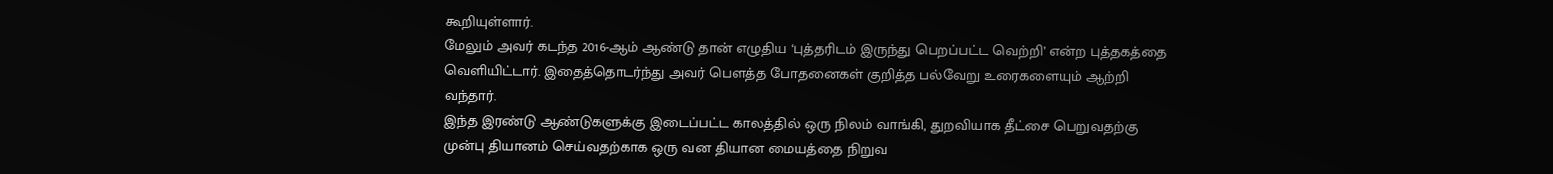கூறியுள்ளார்.
மேலும் அவர் கடந்த 2016-ஆம் ஆண்டு தான் எழுதிய ‘புத்தரிடம் இருந்து பெறப்பட்ட வெற்றி’ என்ற புத்தகத்தை வெளியிட்டார். இதைத்தொடர்ந்து அவர் பெளத்த போதனைகள் குறித்த பல்வேறு உரைகளையும் ஆற்றி வந்தார்.
இந்த இரண்டு ஆண்டுகளுக்கு இடைப்பட்ட காலத்தில் ஒரு நிலம் வாங்கி, துறவியாக தீட்சை பெறுவதற்கு முன்பு தியானம் செய்வதற்காக ஒரு வன தியான மையத்தை நிறுவ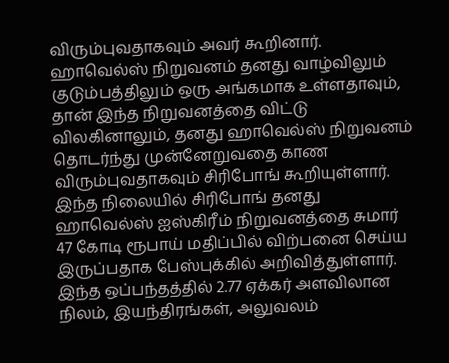விரும்புவதாகவும் அவர் கூறினார்.
ஹாவெல்ஸ் நிறுவனம் தனது வாழ்விலும் குடும்பத்திலும் ஒரு அங்கமாக உள்ளதாவும், தான் இந்த நிறுவனத்தை விட்டு விலகினாலும், தனது ஹாவெல்ஸ் நிறுவனம் தொடர்ந்து முன்னேறுவதை காண விரும்புவதாகவும் சிரிபோங் கூறியுள்ளார்.
இந்த நிலையில் சிரிபோங் தனது ஹாவெல்ஸ் ஐஸ்கிரீம் நிறுவனத்தை சுமார் 47 கோடி ரூபாய் மதிப்பில் விற்பனை செய்ய இருப்பதாக பேஸ்புக்கில் அறிவித்துள்ளார்.
இந்த ஒப்பந்தத்தில் 2.77 ஏக்கர் அளவிலான நிலம், இயந்திரங்கள், அலுவலம்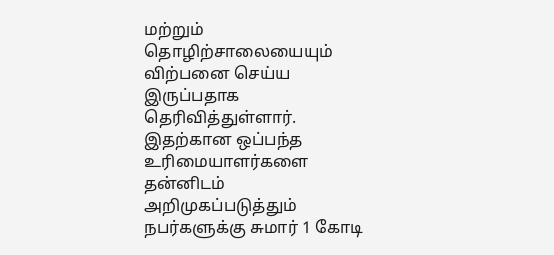மற்றும் தொழிற்சாலையையும் விற்பனை செய்ய இருப்பதாக தெரிவித்துள்ளார்.
இதற்கான ஒப்பந்த உரிமையாளர்களை தன்னிடம் அறிமுகப்படுத்தும் நபர்களுக்கு சுமார் 1 கோடி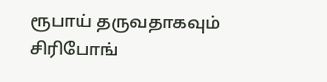ரூபாய் தருவதாகவும் சிரிபோங்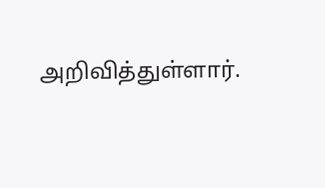அறிவித்துள்ளார்.